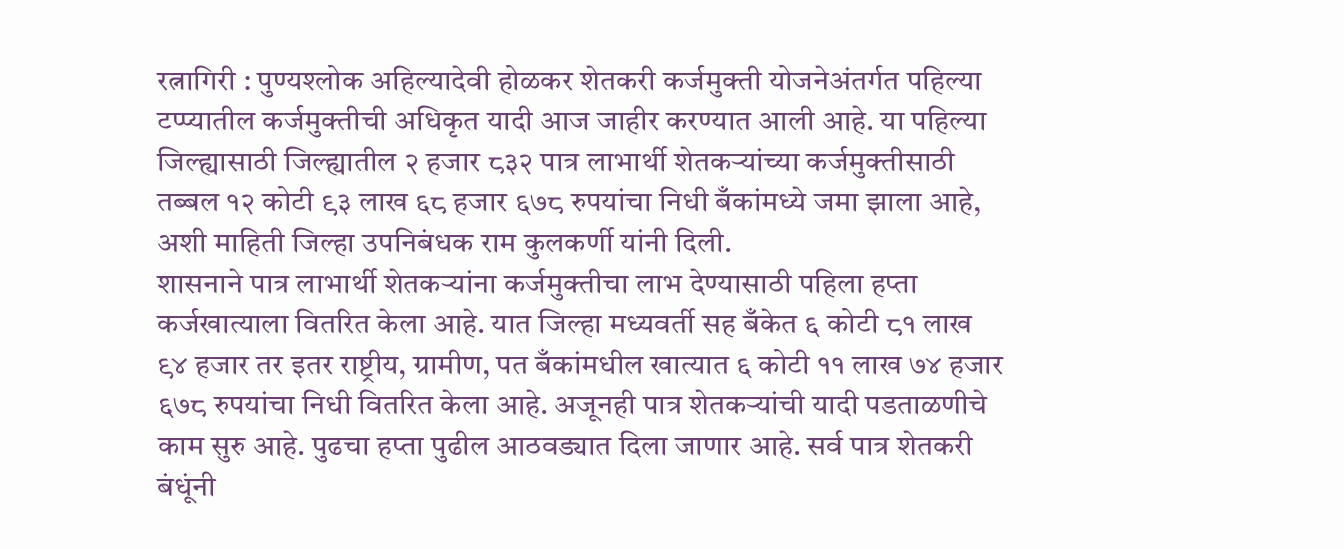रत्नागिरी : पुण्यश्लोक अहिल्यादेवी होळकर शेतकरी कर्जमुक्ती योजनेअंतर्गत पहिल्या टप्प्यातील कर्जमुक्तीची अधिकृत यादी आज जाहीर करण्यात आली आहे. या पहिल्या जिल्ह्यासाठी जिल्ह्यातील २ हजार ८३२ पात्र लाभार्थी शेतकऱ्यांच्या कर्जमुक्तीसाठी तब्बल १२ कोटी ९३ लाख ६८ हजार ६७८ रुपयांचा निधी बँकांमध्ये जमा झाला आहे, अशी माहिती जिल्हा उपनिबंधक राम कुलकर्णी यांनी दिली.
शासनाने पात्र लाभार्थी शेतकऱ्यांना कर्जमुक्तीचा लाभ देण्यासाठी पहिला हप्ता कर्जखात्याला वितरित केला आहे. यात जिल्हा मध्यवर्ती सह बँकेत ६ कोटी ८१ लाख ९४ हजार तर इतर राष्ट्रीय, ग्रामीण, पत बँकांमधील खात्यात ६ कोटी ११ लाख ७४ हजार ६७८ रुपयांचा निधी वितरित केला आहे. अजूनही पात्र शेतकऱ्यांची यादी पडताळणीचे काम सुरु आहे. पुढचा हप्ता पुढील आठवड्यात दिला जाणार आहे. सर्व पात्र शेतकरी बंधूंनी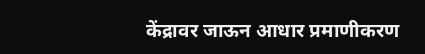केंद्रावर जाऊन आधार प्रमाणीकरण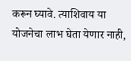करून घ्यावे. त्याशिवाय या योजनेचा लाभ घेता येणार नाही,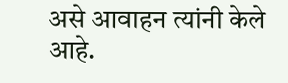असे आवाहन त्यांनी केले आहे.